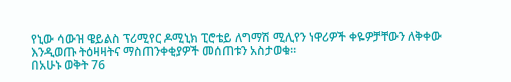የኒው ሳውዝ ዌይልስ ፕሪሚየር ዶሚኒክ ፒሮቴይ ለግማሽ ሚሊየን ነዋሪዎች ቀዬዎቻቸውን ለቅቀው እንዲወጡ ትዕዛዛትና ማስጠንቀቂያዎች መሰጠቱን አስታወቁ።
በአሁኑ ወቅት 76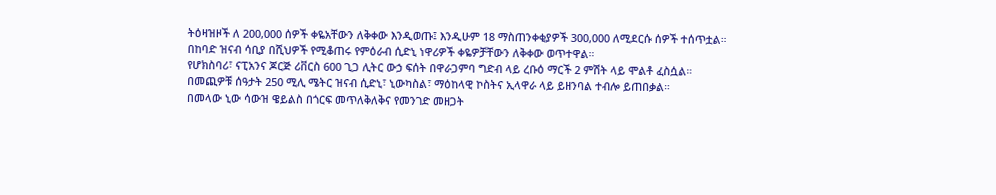ትዕዛዝዞች ለ 200,000 ሰዎች ቀዬአቸውን ለቅቀው እንዲወጡ፤ እንዲሁም 18 ማስጠንቀቂያዎች 300,000 ለሚደርሱ ሰዎች ተሰጥቷል።
በከባድ ዝናብ ሳቢያ በሺህዎች የሚቆጠሩ የምዕራብ ሲድኒ ነዋሪዎች ቀዬዎቻቸውን ለቅቀው ወጥተዋል።
የሆክስባሪ፣ ናፒአንና ጆርጅ ሪቨርስ 600 ጊጋ ሊትር ውኃ ፍሰት በዋራጋምባ ግድብ ላይ ረቡዕ ማርች 2 ምሽት ላይ ሞልቶ ፈስሷል።
በመጪዎቹ ሰዓታት 250 ሚሊ ሜትር ዝናብ ሲድኒ፣ ኒውካስል፣ ማዕከላዊ ኮስትና ኢላዋራ ላይ ይዘንባል ተብሎ ይጠበቃል።
በመላው ኒው ሳውዝ ዌይልስ በጎርፍ መጥለቅለቅና የመንገድ መዘጋት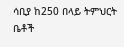ሳቢያ ከ250 በላይ ትምህርት ቤቶች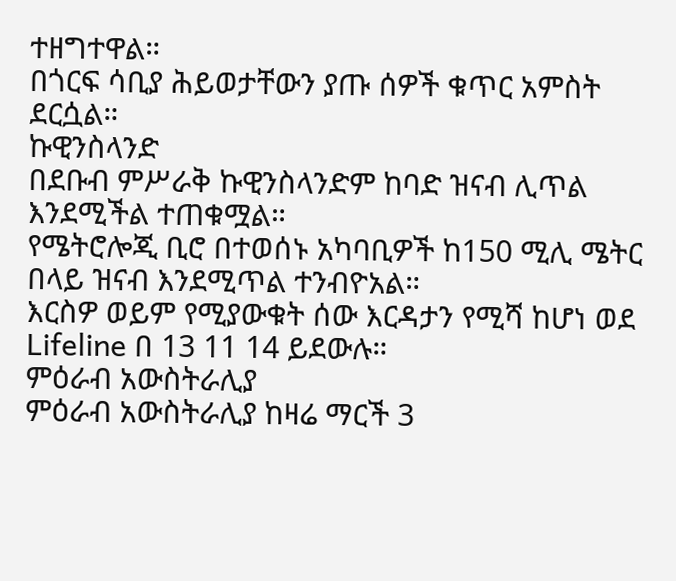ተዘግተዋል።
በጎርፍ ሳቢያ ሕይወታቸውን ያጡ ሰዎች ቁጥር አምስት ደርሷል።
ኩዊንስላንድ
በደቡብ ምሥራቅ ኩዊንስላንድም ከባድ ዝናብ ሊጥል እንደሚችል ተጠቁሟል።
የሜትሮሎጂ ቢሮ በተወሰኑ አካባቢዎች ከ150 ሚሊ ሜትር በላይ ዝናብ እንደሚጥል ተንብዮአል።
እርስዎ ወይም የሚያውቁት ሰው እርዳታን የሚሻ ከሆነ ወደ Lifeline በ 13 11 14 ይደውሉ።
ምዕራብ አውስትራሊያ
ምዕራብ አውስትራሊያ ከዛሬ ማርች 3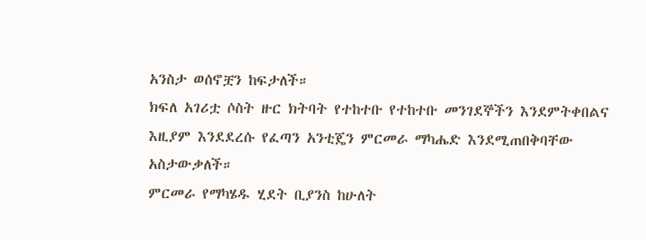አንስታ ወሰኖቿን ከፍታለች።
ክፍለ አገሪቷ ሶስት ዙር ክትባት የተከተቡ የተከተቡ መንገደኞችን እንደምትቀበልና እዚያም እንደደረሱ የፈጣን አንቲጄን ምርመራ ማካሔድ እንደሚጠበቅባቸው አስታውቃለች።
ምርመራ የማካሄዱ ሂደት ቢያንስ ከሁለት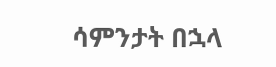ሳምንታት በኋላ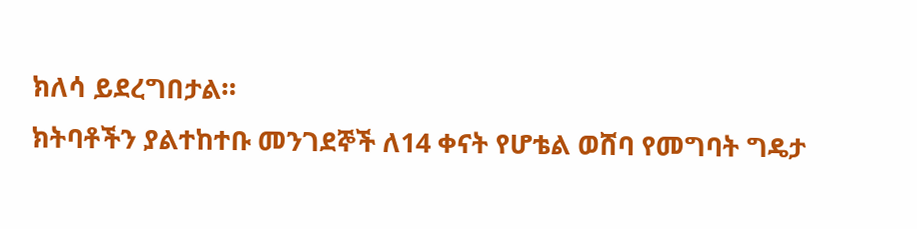ክለሳ ይደረግበታል።
ክትባቶችን ያልተከተቡ መንገደኞች ለ14 ቀናት የሆቴል ወሸባ የመግባት ግዴታ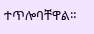ተጥሎባቸዋል።